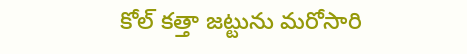కోల్ కత్తా జట్టును మరోసారి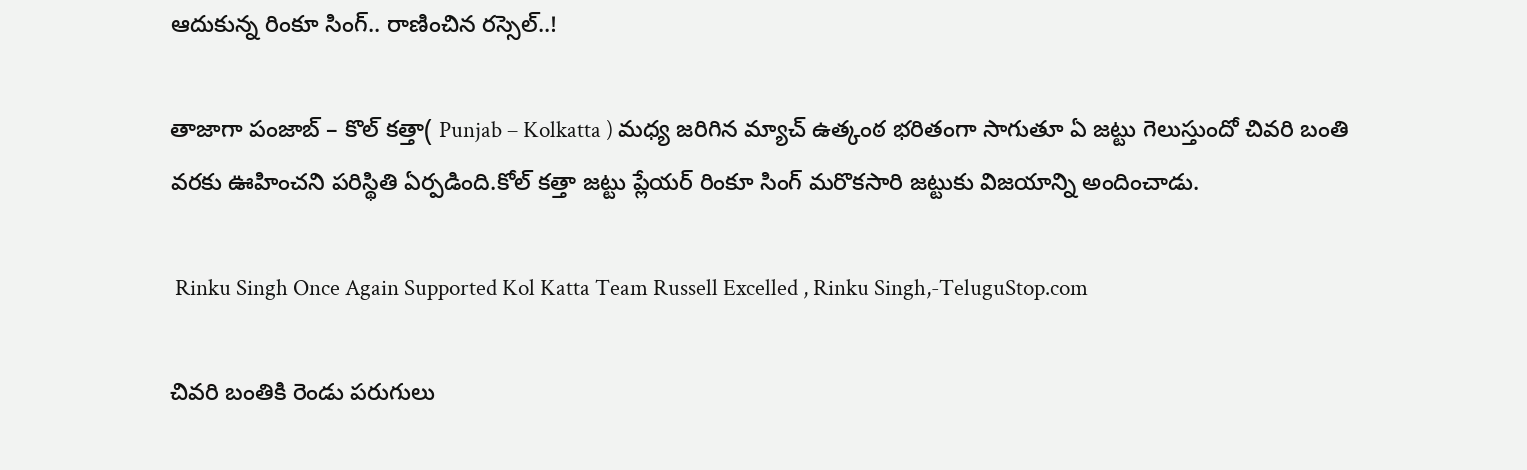ఆదుకున్న రింకూ సింగ్.. రాణించిన రస్సెల్..!

తాజాగా పంజాబ్ – కొల్ కత్తా( Punjab – Kolkatta ) మధ్య జరిగిన మ్యాచ్ ఉత్కంఠ భరితంగా సాగుతూ ఏ జట్టు గెలుస్తుందో చివరి బంతి వరకు ఊహించని పరిస్థితి ఏర్పడింది.కోల్ కత్తా జట్టు ప్లేయర్ రింకూ సింగ్ మరొకసారి జట్టుకు విజయాన్ని అందించాడు.

 Rinku Singh Once Again Supported Kol Katta Team Russell Excelled , Rinku Singh,-TeluguStop.com

చివరి బంతికి రెండు పరుగులు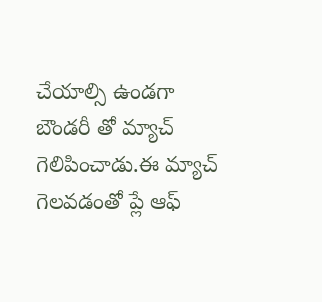చేయాల్సి ఉండగా బౌండరీ తో మ్యాచ్ గెలిపించాడు.ఈ మ్యాచ్ గెలవడంతో ప్లే ఆఫ్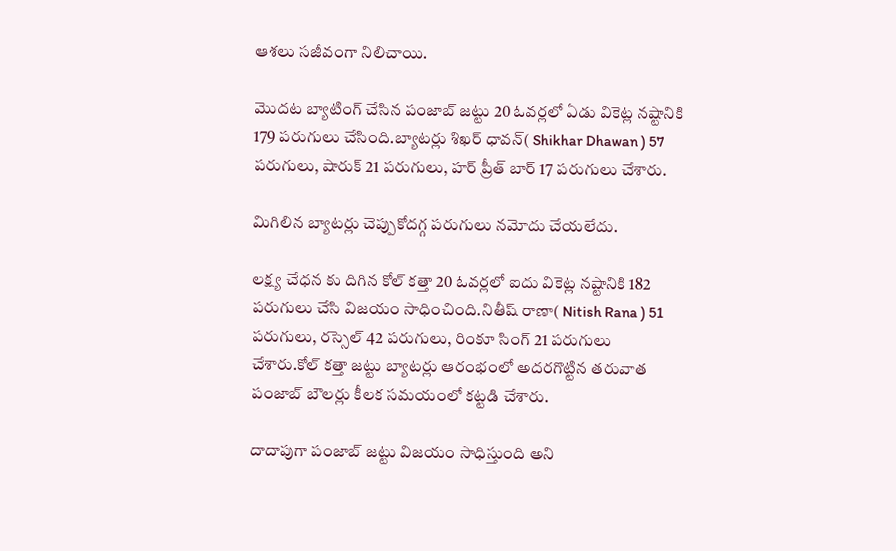ఆశలు సజీవంగా నిలిచాయి.

మొదట బ్యాటింగ్ చేసిన పంజాబ్ జట్టు 20 ఓవర్లలో ఏడు వికెట్ల నష్టానికి 179 పరుగులు చేసింది.బ్యాటర్లు శిఖర్ ధావన్( Shikhar Dhawan ) 57 పరుగులు, షారుక్ 21 పరుగులు, హర్ ప్రీత్ బార్ 17 పరుగులు చేశారు.

మిగిలిన బ్యాటర్లు చెప్పుకోదగ్గ పరుగులు నమోదు చేయలేదు.

లక్ష్య చేధన కు దిగిన కోల్ కత్తా 20 ఓవర్లలో ఐదు వికెట్ల నష్టానికి 182 పరుగులు చేసి విజయం సాధించింది.నితీష్ రాణా( Nitish Rana ) 51 పరుగులు, రస్సెల్ 42 పరుగులు, రింకూ సింగ్ 21 పరుగులు చేశారు.కోల్ కత్తా జట్టు బ్యాటర్లు ఆరంభంలో అదరగొట్టిన తరువాత పంజాబ్ బౌలర్లు కీలక సమయంలో కట్టడి చేశారు.

దాదాపుగా పంజాబ్ జట్టు విజయం సాధిస్తుంది అని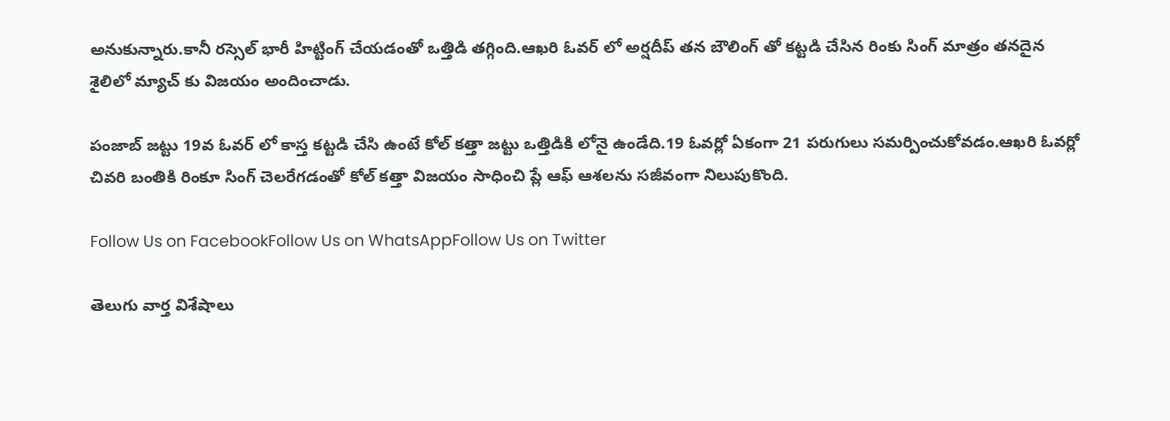అనుకున్నారు.కానీ రస్సెల్ భారీ హిట్టింగ్ చేయడంతో ఒత్తిడి తగ్గింది.ఆఖరి ఓవర్ లో అర్షదీప్ తన బౌలింగ్ తో కట్టడి చేసిన రింకు సింగ్ మాత్రం తనదైన శైలిలో మ్యాచ్ కు విజయం అందించాడు.

పంజాబ్ జట్టు 19వ ఓవర్ లో కాస్త కట్టడి చేసి ఉంటే కోల్ కత్తా జట్టు ఒత్తిడికి లోనై ఉండేది.19 ఓవర్లో ఏకంగా 21 పరుగులు సమర్పించుకోవడం.ఆఖరి ఓవర్లో చివరి బంతికి రింకూ సింగ్ చెలరేగడంతో కోల్ కత్తా విజయం సాధించి ప్లే ఆఫ్ ఆశలను సజీవంగా నిలుపుకొంది.

Follow Us on FacebookFollow Us on WhatsAppFollow Us on Twitter

తెలుగు వార్త విశేషాలు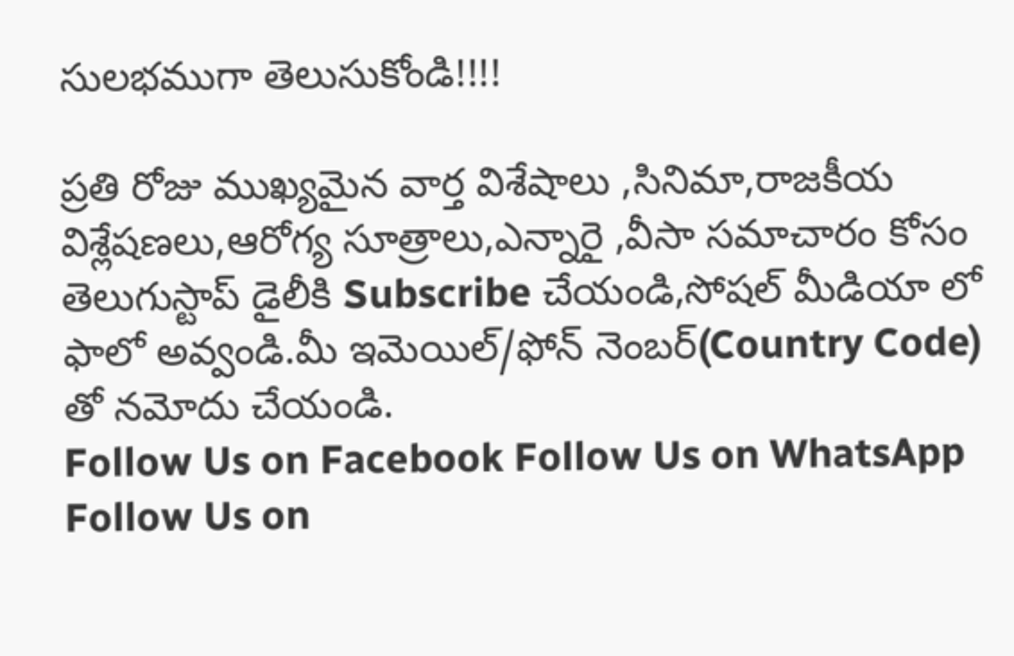సులభముగా తెలుసుకోండి!!!!

ప్రతి రోజు ముఖ్యమైన వార్త విశేషాలు ,సినిమా,రాజకీయ విశ్లేషణలు,ఆరోగ్య సూత్రాలు,ఎన్నారై ,వీసా సమాచారం కోసం తెలుగుస్టాప్ డైలీకి Subscribe చేయండి,సోషల్ మీడియా లో ఫాలో అవ్వండి.మీ ఇమెయిల్/ఫోన్ నెంబర్(Country Code) తో నమోదు చేయండి.
Follow Us on Facebook Follow Us on WhatsApp  Follow Us on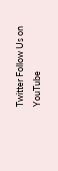Twitter Follow Us on YouTube